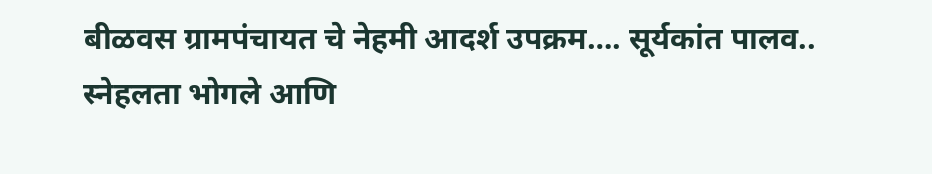बीळवस ग्रामपंचायत चे नेहमी आदर्श उपक्रम…. सूर्यकांत पालव..
स्नेहलता भोगले आणि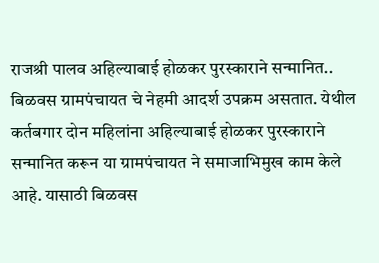राजश्री पालव अहिल्याबाई होळकर पुरस्काराने सन्मानित.. बिळवस ग्रामपंचायत चे नेहमी आदर्श उपक्रम असतात. येथील कर्तबगार दोन महिलांना अहिल्याबाई होळकर पुरस्काराने सन्मानित करून या ग्रामपंचायत ने समाजाभिमुख काम केले आहे. यासाठी बिळवस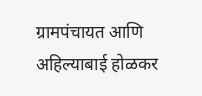ग्रामपंचायत आणि अहिल्याबाई होळकर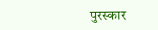पुरस्कार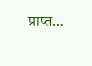प्राप्त…